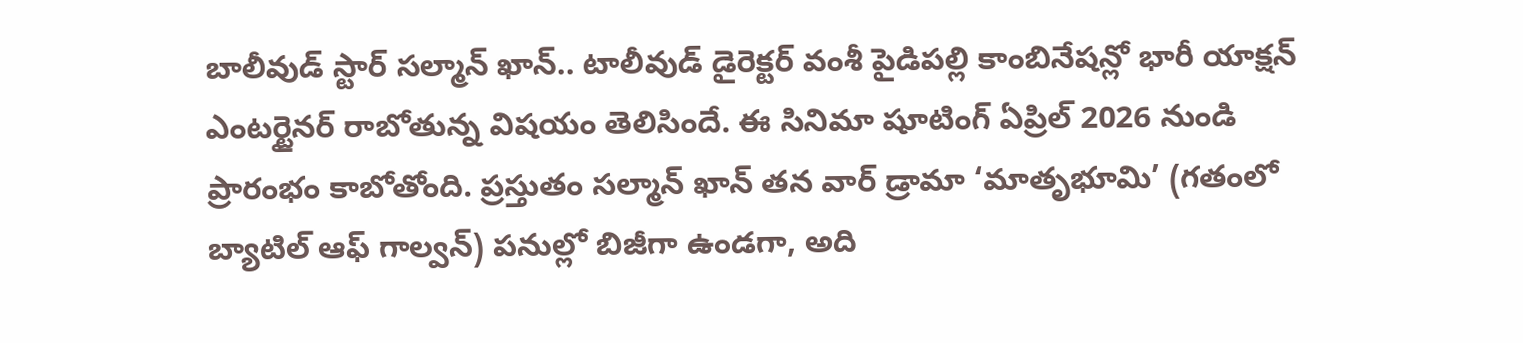బాలీవుడ్ స్టార్ సల్మాన్ ఖాన్.. టాలీవుడ్ డైరెక్టర్ వంశీ పైడిపల్లి కాంబినేషన్లో భారీ యాక్షన్ ఎంటర్టైనర్ రాబోతున్న విషయం తెలిసిందే. ఈ సినిమా షూటింగ్ ఏప్రిల్ 2026 నుండి ప్రారంభం కాబోతోంది. ప్రస్తుతం సల్మాన్ ఖాన్ తన వార్ డ్రామా ‘మాతృభూమి’ (గతంలో బ్యాటిల్ ఆఫ్ గాల్వన్) పనుల్లో బిజీగా ఉండగా, అది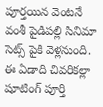పూర్తయిన వెంటనే వంశీ పైడిపల్లి సినిమా సెట్స్ పైకి వెళ్లనుంది. ఈ ఏడాది చివరికల్లా షూటింగ్ పూర్తి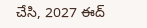చేసి, 2027 ఈద్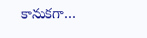కానుకగా…